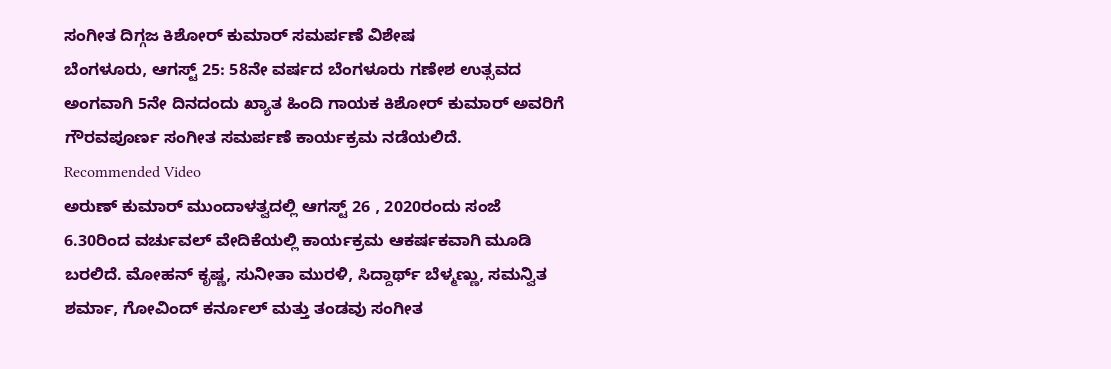ಸಂಗೀತ ದಿಗ್ಗಜ ಕಿಶೋರ್ ಕುಮಾರ್ ಸಮರ್ಪಣೆ ವಿಶೇಷ
ಬೆಂಗಳೂರು, ಆಗಸ್ಟ್ 25: 58ನೇ ವರ್ಷದ ಬೆಂಗಳೂರು ಗಣೇಶ ಉತ್ಸವದ ಅಂಗವಾಗಿ 5ನೇ ದಿನದಂದು ಖ್ಯಾತ ಹಿಂದಿ ಗಾಯಕ ಕಿಶೋರ್ ಕುಮಾರ್ ಅವರಿಗೆ ಗೌರವಪೂರ್ಣ ಸಂಗೀತ ಸಮರ್ಪಣೆ ಕಾರ್ಯಕ್ರಮ ನಡೆಯಲಿದೆ.
Recommended Video
ಅರುಣ್ ಕುಮಾರ್ ಮುಂದಾಳತ್ವದಲ್ಲಿ ಆಗಸ್ಟ್ 26 , 2020ರಂದು ಸಂಜೆ 6.30ರಿಂದ ವರ್ಚುವಲ್ ವೇದಿಕೆಯಲ್ಲಿ ಕಾರ್ಯಕ್ರಮ ಆಕರ್ಷಕವಾಗಿ ಮೂಡಿ ಬರಲಿದೆ. ಮೋಹನ್ ಕೃಷ್ಣ, ಸುನೀತಾ ಮುರಳಿ, ಸಿದ್ದಾರ್ಥ್ ಬೆಳ್ಮಣ್ಣು, ಸಮನ್ವಿತ ಶರ್ಮಾ, ಗೋವಿಂದ್ ಕರ್ನೂಲ್ ಮತ್ತು ತಂಡವು ಸಂಗೀತ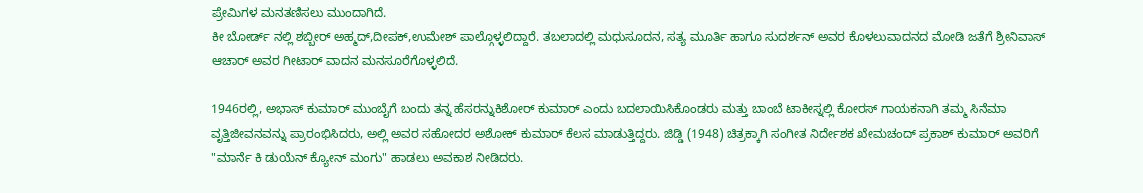ಪ್ರೇಮಿಗಳ ಮನತಣಿಸಲು ಮುಂದಾಗಿದೆ.
ಕೀ ಬೋರ್ಡ್ ನಲ್ಲಿ ಶಬ್ಬೀರ್ ಅಹ್ಮದ್,ದೀಪಕ್,ಉಮೇಶ್ ಪಾಲ್ಗೊಳ್ಳಲಿದ್ದಾರೆ. ತಬಲಾದಲ್ಲಿ ಮಧುಸೂದನ, ಸತ್ಯ ಮೂರ್ತಿ ಹಾಗೂ ಸುದರ್ಶನ್ ಅವರ ಕೊಳಲುವಾದನದ ಮೋಡಿ ಜತೆಗೆ ಶ್ರೀನಿವಾಸ್ ಆಚಾರ್ ಅವರ ಗೀಟಾರ್ ವಾದನ ಮನಸೂರೆಗೊಳ್ಳಲಿದೆ.

1946ರಲ್ಲಿ, ಅಭಾಸ್ ಕುಮಾರ್ ಮುಂಬೈಗೆ ಬಂದು ತನ್ನ ಹೆಸರನ್ನುಕಿಶೋರ್ ಕುಮಾರ್ ಎಂದು ಬದಲಾಯಿಸಿಕೊಂಡರು ಮತ್ತು ಬಾಂಬೆ ಟಾಕೀಸ್ನಲ್ಲಿ ಕೋರಸ್ ಗಾಯಕನಾಗಿ ತಮ್ಮ ಸಿನೆಮಾ ವೃತ್ತಿಜೀವನವನ್ನು ಪ್ರಾರಂಭಿಸಿದರು, ಅಲ್ಲಿ ಅವರ ಸಹೋದರ ಅಶೋಕ್ ಕುಮಾರ್ ಕೆಲಸ ಮಾಡುತ್ತಿದ್ದರು. ಜಿಡ್ಡಿ (1948) ಚಿತ್ರಕ್ಕಾಗಿ ಸಂಗೀತ ನಿರ್ದೇಶಕ ಖೇಮಚಂದ್ ಪ್ರಕಾಶ್ ಕುಮಾರ್ ಅವರಿಗೆ "ಮಾರ್ನೆ ಕಿ ಡುಯೆನ್ ಕ್ಯೋನ್ ಮಂಗು" ಹಾಡಲು ಅವಕಾಶ ನೀಡಿದರು.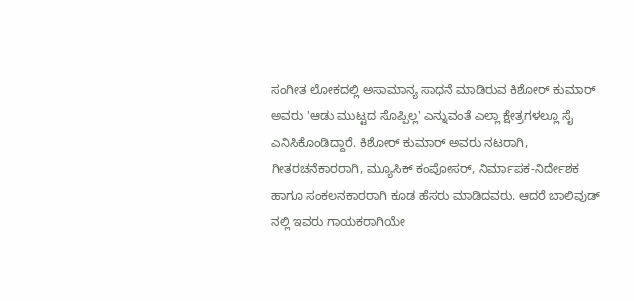ಸಂಗೀತ ಲೋಕದಲ್ಲಿ ಅಸಾಮಾನ್ಯ ಸಾಧನೆ ಮಾಡಿರುವ ಕಿಶೋರ್ ಕುಮಾರ್ ಅವರು 'ಆಡು ಮುಟ್ಟದ ಸೊಪ್ಪಿಲ್ಲ' ಎನ್ನುವಂತೆ ಎಲ್ಲಾ ಕ್ಷೇತ್ರಗಳಲ್ಲೂ ಸೈ ಎನಿಸಿಕೊಂಡಿದ್ದಾರೆ. ಕಿಶೋರ್ ಕುಮಾರ್ ಅವರು ನಟರಾಗಿ, ಗೀತರಚನೆಕಾರರಾಗಿ, ಮ್ಯೂಸಿಕ್ ಕಂಪೋಸರ್, ನಿರ್ಮಾಪಕ-ನಿರ್ದೇಶಕ ಹಾಗೂ ಸಂಕಲನಕಾರರಾಗಿ ಕೂಡ ಹೆಸರು ಮಾಡಿದವರು. ಆದರೆ ಬಾಲಿವುಡ್ ನಲ್ಲಿ ಇವರು ಗಾಯಕರಾಗಿಯೇ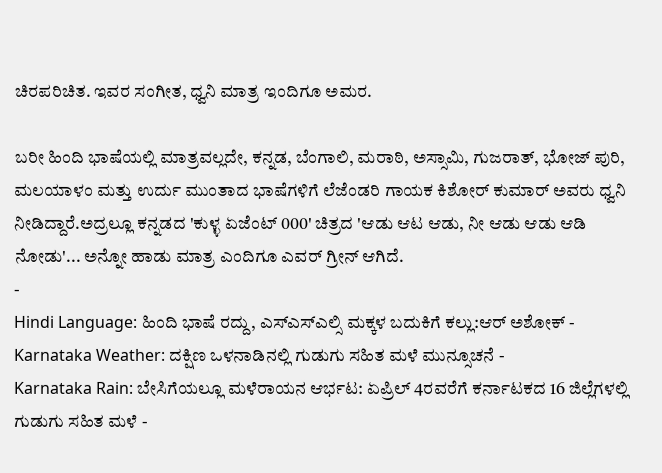ಚಿರಪರಿಚಿತ. ಇವರ ಸಂಗೀತ, ಧ್ವನಿ ಮಾತ್ರ ಇಂದಿಗೂ ಅಮರ.

ಬರೀ ಹಿಂದಿ ಭಾಷೆಯಲ್ಲಿ ಮಾತ್ರವಲ್ಲದೇ, ಕನ್ನಡ, ಬೆಂಗಾಲಿ, ಮರಾಠಿ, ಅಸ್ಸಾಮಿ, ಗುಜರಾತ್, ಭೋಜ್ ಪುರಿ, ಮಲಯಾಳಂ ಮತ್ತು ಉರ್ದು ಮುಂತಾದ ಭಾಷೆಗಳಿಗೆ ಲೆಜೆಂಡರಿ ಗಾಯಕ ಕಿಶೋರ್ ಕುಮಾರ್ ಅವರು ಧ್ವನಿ ನೀಡಿದ್ದಾರೆ.ಅದ್ರಲ್ಲೂ ಕನ್ನಡದ 'ಕುಳ್ಳ ಏಜೆಂಟ್ 000' ಚಿತ್ರದ 'ಆಡು ಆಟ ಆಡು, ನೀ ಆಡು ಆಡು ಆಡಿ ನೋಡು'... ಅನ್ನೋ ಹಾಡು ಮಾತ್ರ ಎಂದಿಗೂ ಎವರ್ ಗ್ರೀನ್ ಆಗಿದೆ.
-
Hindi Language: ಹಿಂದಿ ಭಾಷೆ ರದ್ದು, ಎಸ್ಎಸ್ಎಲ್ಸಿ ಮಕ್ಕಳ ಬದುಕಿಗೆ ಕಲ್ಲು:ಆರ್ ಅಶೋಕ್ -
Karnataka Weather: ದಕ್ಷಿಣ ಒಳನಾಡಿನಲ್ಲಿ ಗುಡುಗು ಸಹಿತ ಮಳೆ ಮುನ್ಸೂಚನೆ -
Karnataka Rain: ಬೇಸಿಗೆಯಲ್ಲೂ ಮಳೆರಾಯನ ಆರ್ಭಟ: ಏಪ್ರಿಲ್ 4ರವರೆಗೆ ಕರ್ನಾಟಕದ 16 ಜಿಲ್ಲೆಗಳಲ್ಲಿ ಗುಡುಗು ಸಹಿತ ಮಳೆ -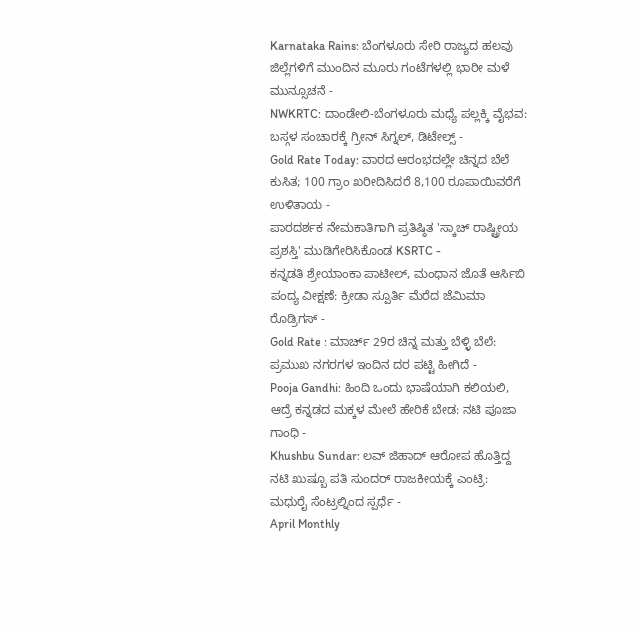Karnataka Rains: ಬೆಂಗಳೂರು ಸೇರಿ ರಾಜ್ಯದ ಹಲವು ಜಿಲ್ಲೆಗಳಿಗೆ ಮುಂದಿನ ಮೂರು ಗಂಟೆಗಳಲ್ಲಿ ಭಾರೀ ಮಳೆ ಮುನ್ಸೂಚನೆ -
NWKRTC: ದಾಂಡೇಲಿ-ಬೆಂಗಳೂರು ಮಧ್ಯೆ ಪಲ್ಲಕ್ಕಿ ವೈಭವ: ಬಸ್ಗಳ ಸಂಚಾರಕ್ಕೆ ಗ್ರೀನ್ ಸಿಗ್ನಲ್, ಡಿಟೇಲ್ಸ್ -
Gold Rate Today: ವಾರದ ಆರಂಭದಲ್ಲೇ ಚಿನ್ನದ ಬೆಲೆ ಕುಸಿತ; 100 ಗ್ರಾಂ ಖರೀದಿಸಿದರೆ 8,100 ರೂಪಾಯಿವರೆಗೆ ಉಳಿತಾಯ -
ಪಾರದರ್ಶಕ ನೇಮಕಾತಿಗಾಗಿ ಪ್ರತಿಷ್ಠಿತ 'ಸ್ಕಾಚ್ ರಾಷ್ಟ್ರೀಯ ಪ್ರಶಸ್ತಿ' ಮುಡಿಗೇರಿಸಿಕೊಂಡ KSRTC -
ಕನ್ನಡತಿ ಶ್ರೇಯಾಂಕಾ ಪಾಟೀಲ್, ಮಂಧಾನ ಜೊತೆ ಆರ್ಸಿಬಿ ಪಂದ್ಯ ವೀಕ್ಷಣೆ: ಕ್ರೀಡಾ ಸ್ಪೂರ್ತಿ ಮೆರೆದ ಜೆಮಿಮಾ ರೊಡ್ರಿಗಸ್ -
Gold Rate : ಮಾರ್ಚ್ 29ರ ಚಿನ್ನ ಮತ್ತು ಬೆಳ್ಳಿ ಬೆಲೆ: ಪ್ರಮುಖ ನಗರಗಳ ಇಂದಿನ ದರ ಪಟ್ಟಿ ಹೀಗಿದೆ -
Pooja Gandhi: ಹಿಂದಿ ಒಂದು ಭಾಷೆಯಾಗಿ ಕಲಿಯಲಿ, ಆದ್ರೆ ಕನ್ನಡದ ಮಕ್ಕಳ ಮೇಲೆ ಹೇರಿಕೆ ಬೇಡ: ನಟಿ ಪೂಜಾ ಗಾಂಧಿ -
Khushbu Sundar: ಲವ್ ಜಿಹಾದ್ ಆರೋಪ ಹೊತ್ತಿದ್ದ ನಟಿ ಖುಷ್ಬೂ ಪತಿ ಸುಂದರ್ ರಾಜಕೀಯಕ್ಕೆ ಎಂಟ್ರಿ: ಮಧುರೈ ಸೆಂಟ್ರಲ್ನಿಂದ ಸ್ಪರ್ಧೆ -
April Monthly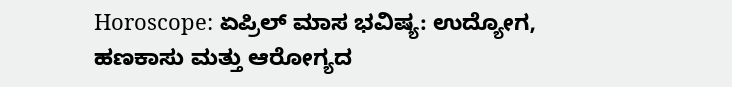Horoscope: ಏಪ್ರಿಲ್ ಮಾಸ ಭವಿಷ್ಯ: ಉದ್ಯೋಗ, ಹಣಕಾಸು ಮತ್ತು ಆರೋಗ್ಯದ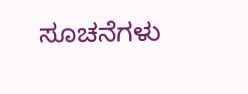ಸೂಚನೆಗಳು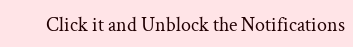Click it and Unblock the Notifications